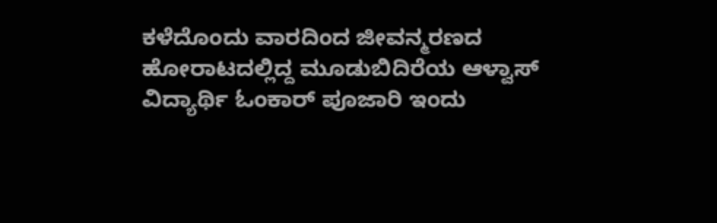ಕಳೆದೊಂದು ವಾರದಿಂದ ಜೀವನ್ಮರಣದ ಹೋರಾಟದಲ್ಲಿದ್ದ ಮೂಡುಬಿದಿರೆಯ ಆಳ್ವಾಸ್ ವಿದ್ಯಾರ್ಥಿ ಓಂಕಾರ್ ಪೂಜಾರಿ ಇಂದು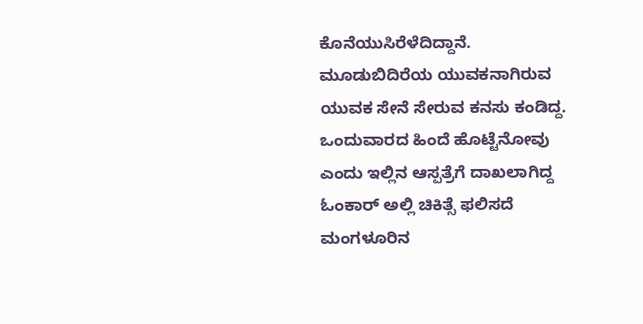ಕೊನೆಯುಸಿರೆಳೆದಿದ್ದಾನೆ.
ಮೂಡುಬಿದಿರೆಯ ಯುವಕನಾಗಿರುವ ಯುವಕ ಸೇನೆ ಸೇರುವ ಕನಸು ಕಂಡಿದ್ದ. ಒಂದುವಾರದ ಹಿಂದೆ ಹೊಟ್ಟೆನೋವು ಎಂದು ಇಲ್ಲಿನ ಆಸ್ಪತ್ರೆಗೆ ದಾಖಲಾಗಿದ್ದ ಓಂಕಾರ್ ಅಲ್ಲಿ ಚಿಕಿತ್ಸೆ ಫಲಿಸದೆ ಮಂಗಳೂರಿನ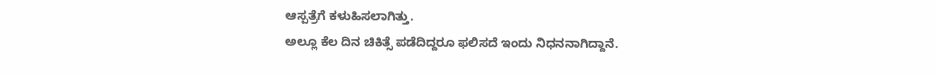ಆಸ್ಪತ್ರೆಗೆ ಕಳುಹಿಸಲಾಗಿತ್ತು.
ಅಲ್ಲೂ ಕೆಲ ದಿನ ಚಿಕಿತ್ಸೆ ಪಡೆದಿದ್ದರೂ ಫಲಿಸದೆ ಇಂದು ನಿಧನನಾಗಿದ್ದಾನೆ.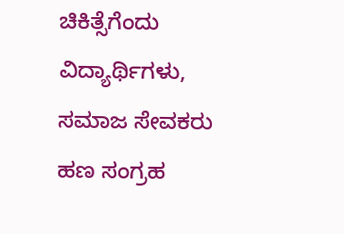ಚಿಕಿತ್ಸೆಗೆಂದು ವಿದ್ಯಾರ್ಥಿಗಳು, ಸಮಾಜ ಸೇವಕರು ಹಣ ಸಂಗ್ರಹ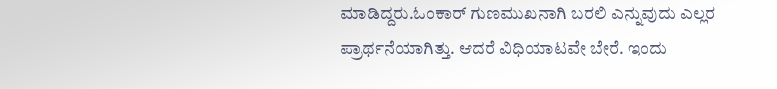ಮಾಡಿದ್ದರು.ಓಂಕಾರ್ ಗುಣಮುಖನಾಗಿ ಬರಲಿ ಎನ್ನುವುದು ಎಲ್ಲರ ಪ್ರಾರ್ಥನೆಯಾಗಿತ್ತು. ಆದರೆ ವಿಧಿಯಾಟವೇ ಬೇರೆ. ಇಂದು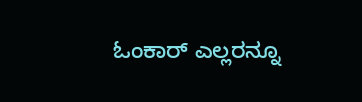ಓಂಕಾರ್ ಎಲ್ಲರನ್ನೂ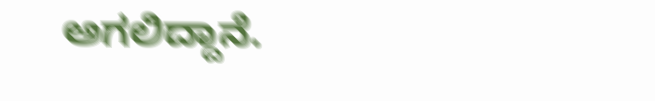ಅಗಲಿದ್ದಾನೆ.